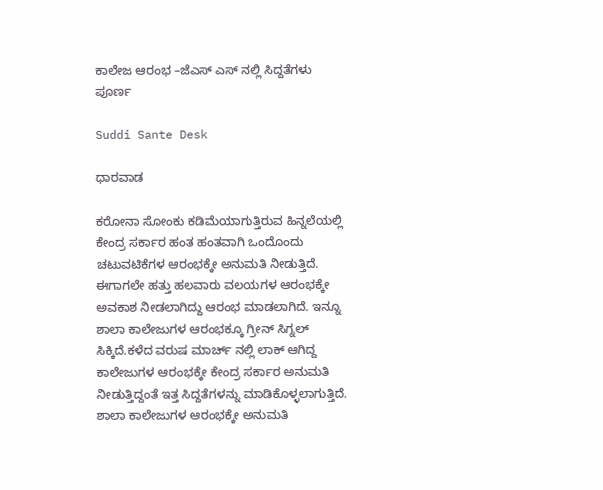ಕಾಲೇಜ ಆರಂಭ –ಜೆಎಸ್ ಎಸ್ ನಲ್ಲಿ ಸಿದ್ದತೆಗಳು ಪೂರ್ಣ

Suddi Sante Desk

ಧಾರವಾಡ

ಕರೋನಾ ಸೋಂಕು ಕಡಿಮೆಯಾಗುತ್ತಿರುವ ಹಿನ್ನಲೆಯಲ್ಲಿ ಕೇಂದ್ರ ಸರ್ಕಾರ ಹಂತ ಹಂತವಾಗಿ ಒಂದೊಂದು ಚಟುವಟಿಕೆಗಳ ಆರಂಭಕ್ಕೇ ಅನುಮತಿ ನೀಡುತ್ತಿದೆ. ಈಗಾಗಲೇ ಹತ್ತು ಹಲವಾರು ವಲಯಗಳ ಆರಂಭಕ್ಕೇ ಅವಕಾಶ ನೀಡಲಾಗಿದ್ದು ಆರಂಭ ಮಾಡಲಾಗಿದೆ. ಇನ್ನೂ ಶಾಲಾ ಕಾಲೇಜುಗಳ ಆರಂಭಕ್ಕೂ ಗ್ರೀನ್ ಸಿಗ್ನಲ್ ಸಿಕ್ಕಿದೆ.ಕಳೆದ ವರುಷ ಮಾರ್ಚ್ ನಲ್ಲಿ ಲಾಕ್ ಆಗಿದ್ದ ಕಾಲೇಜುಗಳ ಆರಂಭಕ್ಕೇ ಕೇಂದ್ರ ಸರ್ಕಾರ ಅನುಮತಿ ನೀಡುತ್ತಿದ್ದಂತೆ ಇತ್ತ ಸಿದ್ದತೆಗಳನ್ನು ಮಾಡಿಕೊಳ್ಳಲಾಗುತ್ತಿದೆ. ಶಾಲಾ ಕಾಲೇಜುಗಳ ಆರಂಭಕ್ಕೇ ಅನುಮತಿ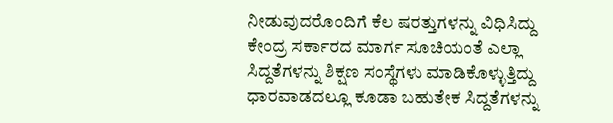ನೀಡುವುದರೊಂದಿಗೆ ಕೆಲ ಷರತ್ತುಗಳನ್ನು ವಿಧಿಸಿದ್ದು ಕೇಂದ್ರ ಸರ್ಕಾರದ ಮಾರ್ಗ ಸೂಚಿಯಂತೆ ಎಲ್ಲಾ ಸಿದ್ದತೆಗಳನ್ನು ಶಿಕ್ಷಣ ಸಂಸ್ಥೆಗಳು ಮಾಡಿಕೊಳ್ಳುತ್ತಿದ್ದು ಧಾರವಾಡದಲ್ಲೂ ಕೂಡಾ ಬಹುತೇಕ ಸಿದ್ದತೆಗಳನ್ನು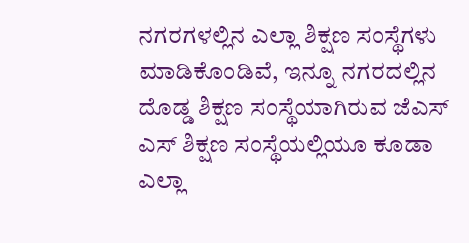ನಗರಗಳಲ್ಲಿನ ಎಲ್ಲಾ ಶಿಕ್ಷಣ ಸಂಸ್ಥೆಗಳು ಮಾಡಿಕೊಂಡಿವೆ, ಇನ್ನೂ ನಗರದಲ್ಲಿನ ದೊಡ್ಡ ಶಿಕ್ಷಣ ಸಂಸ್ಥೆಯಾಗಿರುವ ಜೆಎಸ್ ಎಸ್ ಶಿಕ್ಷಣ ಸಂಸ್ಥೆಯಲ್ಲಿಯೂ ಕೂಡಾ ಎಲ್ಲಾ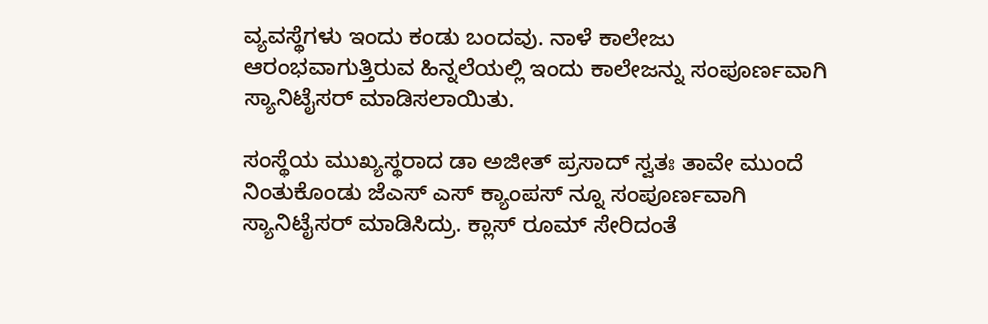ವ್ಯವಸ್ಥೆಗಳು ಇಂದು ಕಂಡು ಬಂದವು. ನಾಳೆ ಕಾಲೇಜು ಆರಂಭವಾಗುತ್ತಿರುವ ಹಿನ್ನಲೆಯಲ್ಲಿ ಇಂದು ಕಾಲೇಜನ್ನು ಸಂಪೂರ್ಣವಾಗಿ ಸ್ಯಾನಿಟೈಸರ್ ಮಾಡಿಸಲಾಯಿತು.

ಸಂಸ್ಥೆಯ ಮುಖ್ಯಸ್ಥರಾದ ಡಾ ಅಜೀತ್ ಪ್ರಸಾದ್ ಸ್ವತಃ ತಾವೇ ಮುಂದೆ ನಿಂತುಕೊಂಡು ಜೆಎಸ್ ಎಸ್ ಕ್ಯಾಂಪಸ್ ನ್ನೂ ಸಂಪೂರ್ಣವಾಗಿ ಸ್ಯಾನಿಟೈಸರ್ ಮಾಡಿಸಿದ್ರು. ಕ್ಲಾಸ್ ರೂಮ್ ಸೇರಿದಂತೆ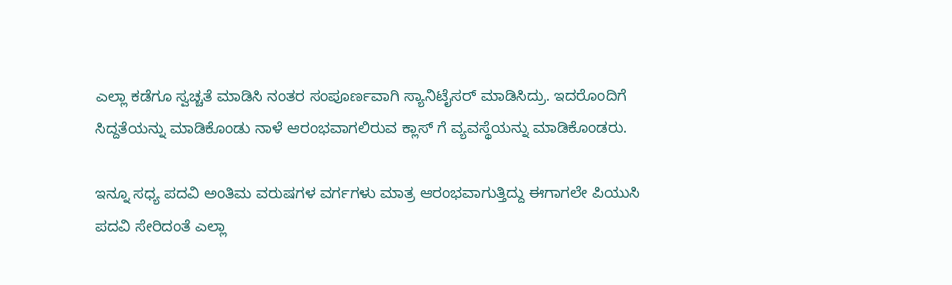ಎಲ್ಲಾ ಕಡೆಗೂ ಸ್ವಚ್ಚತೆ ಮಾಡಿಸಿ ನಂತರ ಸಂಪೂರ್ಣವಾಗಿ ಸ್ಯಾನಿಟೈಸರ್ ಮಾಡಿಸಿದ್ರು. ಇದರೊಂದಿಗೆ ಸಿದ್ದತೆಯನ್ನು ಮಾಡಿಕೊಂಡು ನಾಳೆ ಆರಂಭವಾಗಲಿರುವ ಕ್ಲಾಸ್ ಗೆ ವ್ಯವಸ್ಥೆಯನ್ನು ಮಾಡಿಕೊಂಡರು.

ಇನ್ನೂ ಸಧ್ಯ ಪದವಿ ಅಂತಿಮ ವರುಷಗಳ ವರ್ಗಗಳು ಮಾತ್ರ ಆರಂಭವಾಗುತ್ತಿದ್ದು ಈಗಾಗಲೇ ಪಿಯುಸಿ ಪದವಿ ಸೇರಿದಂತೆ ಎಲ್ಲಾ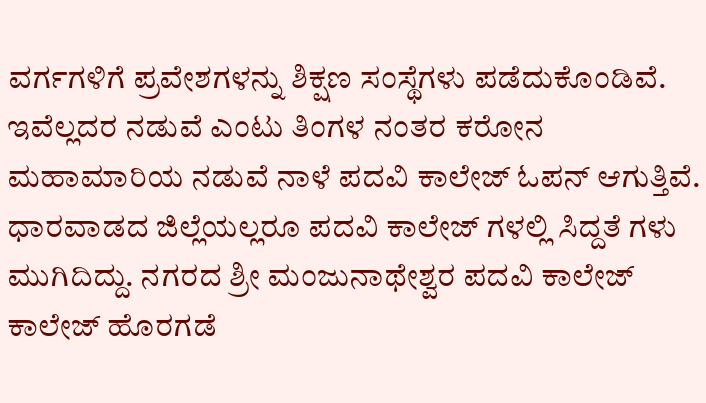ವರ್ಗಗಳಿಗೆ ಪ್ರವೇಶಗಳನ್ನು ಶಿಕ್ಷಣ ಸಂಸ್ಥೆಗಳು ಪಡೆದುಕೊಂಡಿವೆ. ಇವೆಲ್ಲದರ ನಡುವೆ ಎಂಟು ತಿಂಗಳ ನಂತರ ಕರೋನ ಮಹಾಮಾರಿಯ ನಡುವೆ ನಾಳೆ ಪದವಿ ಕಾಲೇಜ್ ಓಪನ್‌ ಆಗುತ್ತಿವೆ. ಧಾರವಾಡದ ಜಿಲ್ಲೆಯಲ್ಲರೂ ಪದವಿ‌ ಕಾಲೇಜ್ ಗಳಲ್ಲಿ ಸಿದ್ದತೆ ಗಳು ಮುಗಿದಿದ್ದು. ನಗರದ ಶ್ರೀ ಮಂಜುನಾಥೇಶ್ವರ ಪದವಿ ಕಾಲೇಜ್ ಕಾಲೇಜ್ ಹೊರಗಡೆ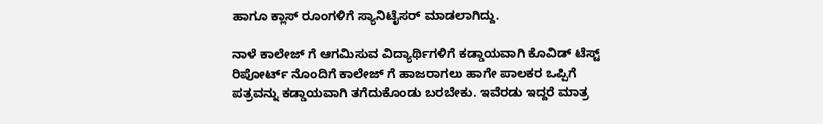ಹಾಗೂ ಕ್ಲಾಸ್ ರೂಂಗಳಿಗೆ ಸ್ಯಾನಿಟೈಸರ್ ಮಾಡಲಾಗಿದ್ದು.

ನಾಳೆ ಕಾಲೇಜ್ ಗೆ ಆಗಮಿಸುವ ವಿದ್ಯಾರ್ಥಿಗಳಿಗೆ ಕಡ್ಡಾಯವಾಗಿ ಕೊವಿಡ್ ಟೆಸ್ಟ್‌ ರಿಪೋರ್ಟ್ ನೊಂದಿಗೆ ಕಾಲೇಜ್ ಗೆ ಹಾಜರಾಗಲು ಹಾಗೇ ಪಾಲಕರ ಒಪ್ಪಿಗೆ ಪತ್ರವನ್ನು ಕಡ್ಡಾಯವಾಗಿ ತಗೆದುಕೊಂಡು ಬರಬೇಕು. ಇವೆರಡು ಇದ್ದರೆ ಮಾತ್ರ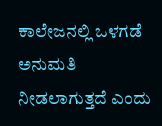ಕಾಲೇಜನಲ್ಲಿ ಒಳಗಡೆ ಅನುಮತಿ ನೀಡಲಾಗುತ್ತದೆ ಎಂದು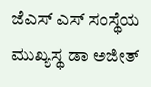ಜೆಎಸ್ ಎಸ್ ಸಂಸ್ಥೆಯ ಮುಖ್ಯಸ್ಥ ಡಾ ಅಜೀತ್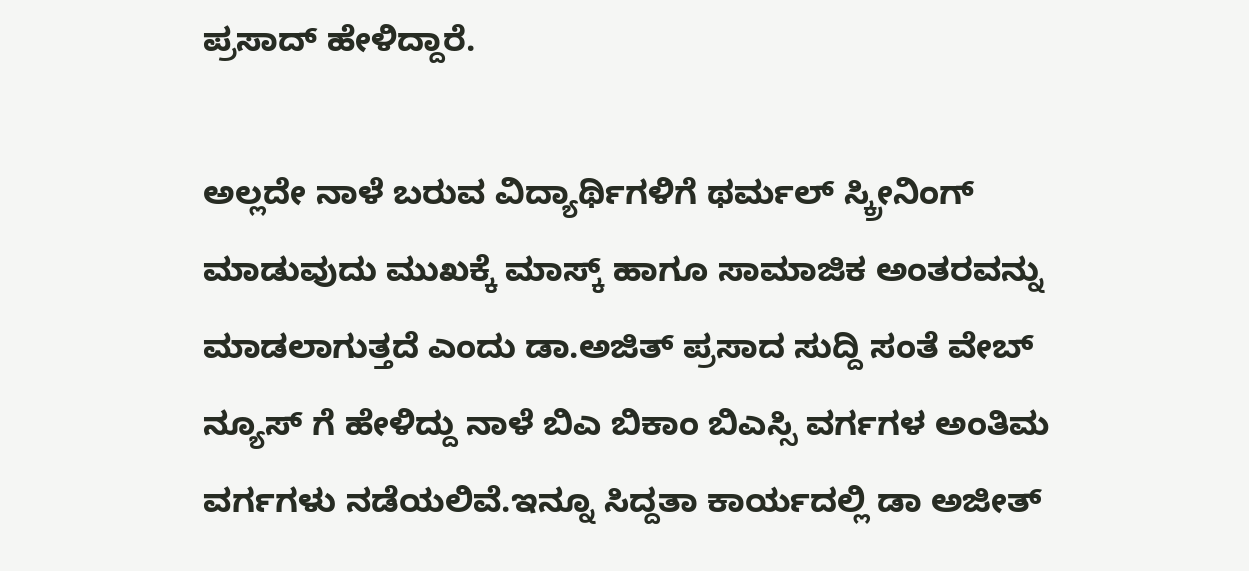ಪ್ರಸಾದ್ ಹೇಳಿದ್ದಾರೆ.

ಅಲ್ಲದೇ ನಾಳೆ ಬರುವ ವಿದ್ಯಾರ್ಥಿಗಳಿಗೆ ಥರ್ಮಲ್ ಸ್ಕ್ರೀನಿಂಗ್ ಮಾಡುವುದು ಮುಖಕ್ಕೆ ಮಾಸ್ಕ್ ಹಾಗೂ ಸಾಮಾಜಿಕ ಅಂತರವನ್ನು ಮಾಡಲಾಗುತ್ತದೆ ಎಂದು ಡಾ.ಅಜಿತ್ ಪ್ರಸಾದ ಸುದ್ದಿ ಸಂತೆ ವೇಬ್ ನ್ಯೂಸ್ ಗೆ ಹೇಳಿದ್ದು ನಾಳೆ ಬಿಎ ಬಿಕಾಂ ಬಿಎಸ್ಸಿ ವರ್ಗಗಳ ಅಂತಿಮ ವರ್ಗಗಳು ನಡೆಯಲಿವೆ.ಇನ್ನೂ ಸಿದ್ದತಾ ಕಾರ್ಯದಲ್ಲಿ ಡಾ ಅಜೀತ್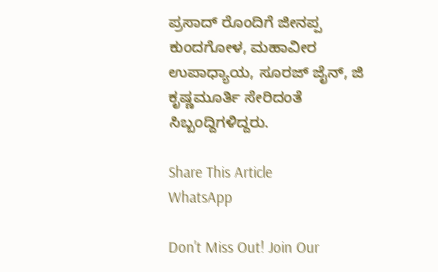ಪ್ರಸಾದ್ ರೊಂದಿಗೆ ಜೀನಪ್ಪ ಕುಂದಗೋಳ, ಮಹಾವೀರ ಉಪಾಧ್ಯಾಯ, ಸೂರಜ್ ಜೈನ್, ಜಿ ಕೃಷ್ಣಮೂರ್ತಿ ಸೇರಿದಂತೆ ಸಿಬ್ಬಂದ್ದಿಗಳಿದ್ದರು.

Share This Article
WhatsApp

Don't Miss Out! Join Our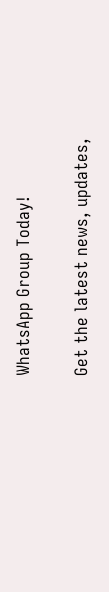WhatsApp Group Today!

Get the latest news, updates,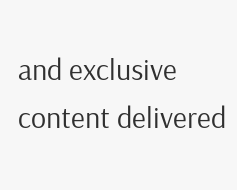and exclusive content delivered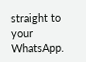straight to your WhatsApp.